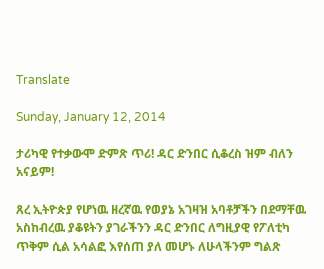Translate

Sunday, January 12, 2014

ታሪካዊ የተቃውሞ ድምጽ ጥሪ! ዳር ድንበር ሲቆረስ ዝም ብለን አናይም!

ጸረ ኢትዮጵያ የሆነዉ ዘረኛዉ የወያኔ አገዛዝ አባቶቻችን በደማቸዉ አስከብረዉ ያቆዩትን ያገራችንን ዳር ድንበር ለግዚያዊ የፖለቲካ ጥቅም ሲል አሳልፎ እየሰጠ ያለ መሆኑ ለሁላችንም ግልጽ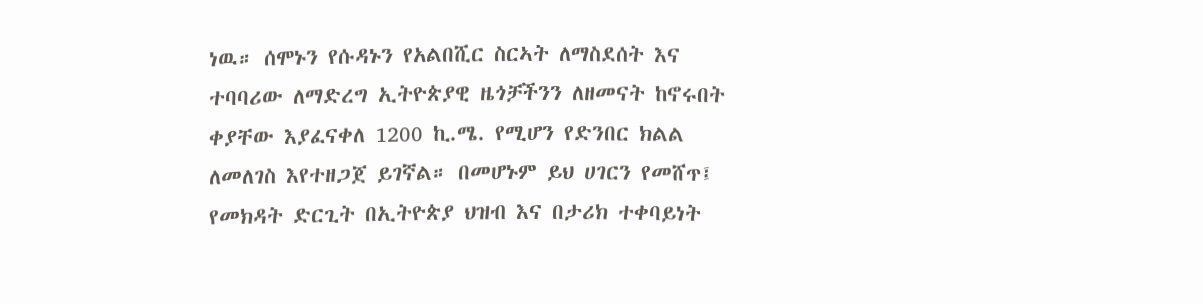ነዉ። ሰሞኑን የሱዳኑን የአልበሺር ስርኣት ለማስደሰት እና ተባባሪው ለማድረግ ኢትዮጵያዊ ዜጎቻችንን ለዘመናት ከኖሩበት ቀያቸው እያፈናቀለ 1200 ኪ.ሜ. የሚሆን የድንበር ክልል ለመለገስ እየተዘጋጀ ይገኛል። በመሆኑም ይህ ሀገርን የመሸጥ፤ የመክዳት ድርጊት በኢትዮጵያ ህዝብ እና በታሪክ ተቀባይነት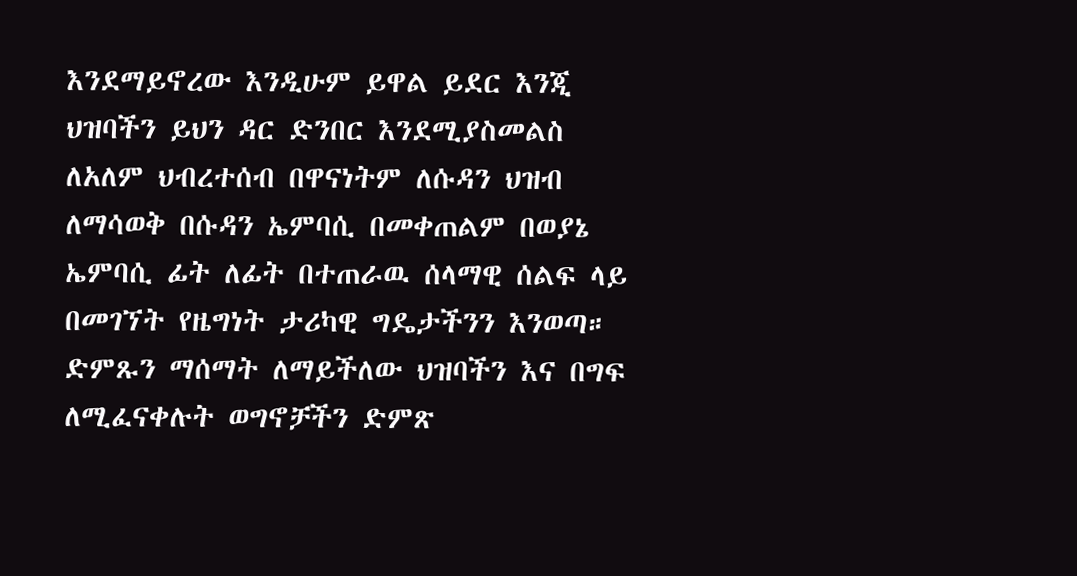እንደማይኖረው እንዲሁም ይዋል ይደር እንጂ ህዝባችን ይህን ዳር ድንበር እንደሚያስመልስ ለአለም ህብረተሰብ በዋናነትም ለሱዳን ህዝብ ለማሳወቅ በሱዳን ኤምባሲ በመቀጠልም በወያኔ ኤምባሲ ፊት ለፊት በተጠራዉ ሰላማዊ ሰልፍ ላይ በመገኘት የዜግነት ታሪካዊ ግዴታችንን እንወጣ። ድምጹን ማሰማት ለማይችለው ህዝባችን እና በግፍ ለሚፈናቀሉት ወግኖቻችን ድምጽ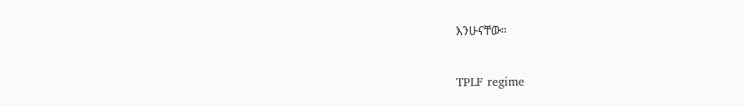እንሁናቸው።

TPLF regime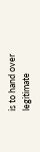is to hand over legitimate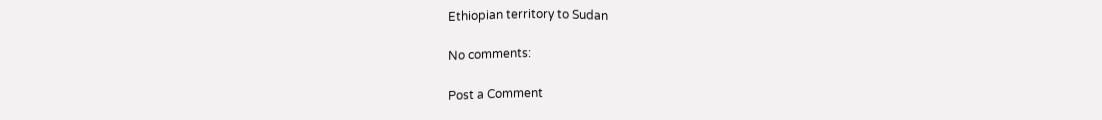Ethiopian territory to Sudan

No comments:

Post a Comment